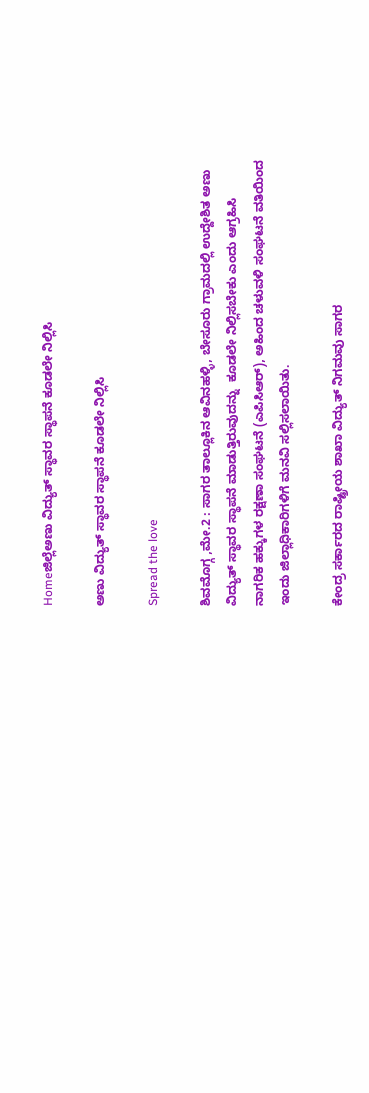Homeಜಿಲ್ಲೆಅಣು ವಿದ್ಯುತ್ ಸ್ಥಾವರ ಸ್ಥಾಪನೆ ಕೂಡಲೇ ನಿಲ್ಲಿಸಿ

ಅಣು ವಿದ್ಯುತ್ ಸ್ಥಾವರ ಸ್ಥಾಪನೆ ಕೂಡಲೇ ನಿಲ್ಲಿಸಿ

Spread the love

ಶಿವಮೊಗ್ಗ ,ಮೇ.2 : ಸಾಗರ ತಾಲ್ಲೂಕಿನ ಆವಿನಹಳ್ಳಿ, ಬೇಸೂರು ಗ್ರಾಮದಲ್ಲಿ ಉದ್ದೇಶಿತ ಅಣು ವಿದ್ಯುತ್ ಸ್ಥಾವರ ಸ್ಥಾಪನೆ ಮಾಡುತ್ತಿರುವುದನ್ನು  ಕೂಡಲೇ ನಿಲ್ಲಿಸಬೇಕು ಎಂದು ಆಗ್ರಹಿಸಿ ನಾಗರಿಕ ಹಕ್ಕುಗಳ ರಕ್ಷಣಾ ಸಂಘಟನೆ (ಎಪಿಸಿಆರ್), ಅಹಿಂದ ಚಳುವಳಿ ಸಂಘಟನೆ ವತಿಯಿಂದ ಇಂದು ಜಿಲ್ಲಾಧಿಕಾರಿಗಳಿಗೆ ಮನವಿ ಸಲ್ಲಿಸಲಾಯಿತು.

ಕೇಂದ್ರ ಸರ್ಕಾರದ ರಾಷ್ಟ್ರೀಯ ಶಾಖಾ ವಿದ್ಯುತ್ ನಿಗಮವು ಸಾಗರ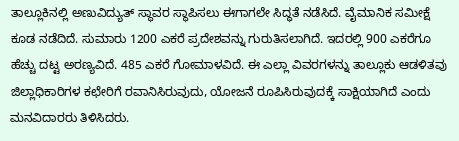ತಾಲ್ಲೂಕಿನಲ್ಲಿ ಅಣುವಿದ್ಯುತ್ ಸ್ಥಾವರ ಸ್ಥಾಪಿಸಲು ಈಗಾಗಲೇ ಸಿದ್ಧತೆ ನಡೆಸಿದೆ. ವೈಮಾನಿಕ ಸಮೀಕ್ಷೆ ಕೂಡ ನಡೆದಿದೆ. ಸುಮಾರು 1200 ಎಕರೆ ಪ್ರದೇಶವನ್ನು ಗುರುತಿಸಲಾಗಿದೆ. ಇದರಲ್ಲಿ 900 ಎಕರೆಗೂ ಹೆಚ್ಚು ದಟ್ಟ ಅರಣ್ಯವಿದೆ. 485 ಎಕರೆ ಗೋಮಾಳವಿದೆ. ಈ ಎಲ್ಲಾ ವಿವರಗಳನ್ನು ತಾಲ್ಲೂಕು ಆಡಳಿತವು ಜಿಲ್ಲಾಧಿಕಾರಿಗಳ ಕಛೇರಿಗೆ ರವಾನಿಸಿರುವುದು, ಯೋಜನೆ ರೂಪಿಸಿರುವುದಕ್ಕೆ ಸಾಕ್ಷಿಯಾಗಿದೆ ಎಂದು ಮನವಿದಾರರು ತಿಳಿಸಿದರು.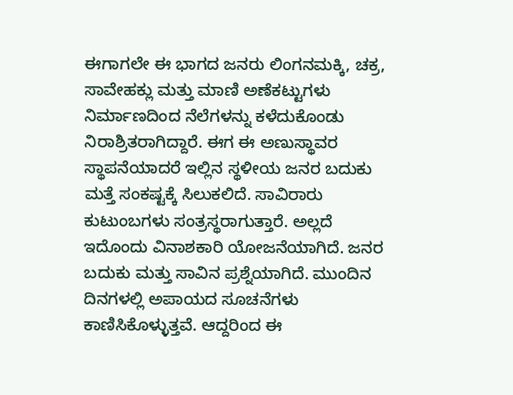ಈಗಾಗಲೇ ಈ ಭಾಗದ ಜನರು ಲಿಂಗನಮಕ್ಕಿ, ಚಕ್ರ, ಸಾವೇಹಕ್ಲು ಮತ್ತು ಮಾಣಿ ಅಣೆಕಟ್ಟುಗಳು ನಿರ್ಮಾಣದಿಂದ ನೆಲೆಗಳನ್ನು ಕಳೆದುಕೊಂಡು ನಿರಾಶ್ರಿತರಾಗಿದ್ದಾರೆ. ಈಗ ಈ ಅಣುಸ್ಥಾವರ ಸ್ಥಾಪನೆಯಾದರೆ ಇಲ್ಲಿನ ಸ್ಥಳೀಯ ಜನರ ಬದುಕು ಮತ್ತೆ ಸಂಕಷ್ಟಕ್ಕೆ ಸಿಲುಕಲಿದೆ. ಸಾವಿರಾರು ಕುಟುಂಬಗಳು ಸಂತ್ರಸ್ಥರಾಗುತ್ತಾರೆ. ಅಲ್ಲದೆ ಇದೊಂದು ವಿನಾಶಕಾರಿ ಯೋಜನೆಯಾಗಿದೆ. ಜನರ ಬದುಕು ಮತ್ತು ಸಾವಿನ ಪ್ರಶ್ನೆಯಾಗಿದೆ. ಮುಂದಿನ ದಿನಗಳಲ್ಲಿ ಅಪಾಯದ ಸೂಚನೆಗಳು ಕಾಣಿಸಿಕೊಳ್ಳುತ್ತವೆ. ಆದ್ದರಿಂದ ಈ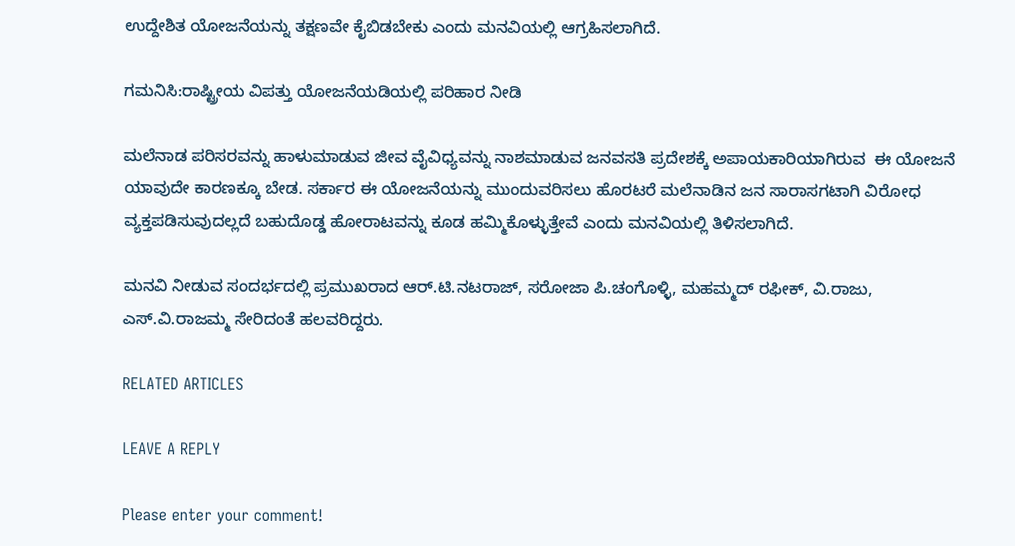ಉದ್ದೇಶಿತ ಯೋಜನೆಯನ್ನು ತಕ್ಷಣವೇ ಕೈಬಿಡಬೇಕು ಎಂದು ಮನವಿಯಲ್ಲಿ ಆಗ್ರಹಿಸಲಾಗಿದೆ.

ಗಮನಿಸಿ:ರಾಷ್ಟ್ರೀಯ ವಿಪತ್ತು ಯೋಜನೆಯಡಿಯಲ್ಲಿ ಪರಿಹಾರ ನೀಡಿ

ಮಲೆನಾಡ ಪರಿಸರವನ್ನು ಹಾಳುಮಾಡುವ ಜೀವ ವೈವಿಧ್ಯವನ್ನು ನಾಶಮಾಡುವ ಜನವಸತಿ ಪ್ರದೇಶಕ್ಕೆ ಅಪಾಯಕಾರಿಯಾಗಿರುವ  ಈ ಯೋಜನೆ ಯಾವುದೇ ಕಾರಣಕ್ಕೂ ಬೇಡ. ಸರ್ಕಾರ ಈ ಯೋಜನೆಯನ್ನು ಮುಂದುವರಿಸಲು ಹೊರಟರೆ ಮಲೆನಾಡಿನ ಜನ ಸಾರಾಸಗಟಾಗಿ ವಿರೋಧ ವ್ಯಕ್ತಪಡಿಸುವುದಲ್ಲದೆ ಬಹುದೊಡ್ಡ ಹೋರಾಟವನ್ನು ಕೂಡ ಹಮ್ಮಿಕೊಳ್ಳುತ್ತೇವೆ ಎಂದು ಮನವಿಯಲ್ಲಿ ತಿಳಿಸಲಾಗಿದೆ.

ಮನವಿ ನೀಡುವ ಸಂದರ್ಭದಲ್ಲಿ ಪ್ರಮುಖರಾದ ಆರ್.ಟಿ.ನಟರಾಜ್, ಸರೋಜಾ ಪಿ.ಚಂಗೊಳ್ಳಿ, ಮಹಮ್ಮದ್ ರಫೀಕ್, ವಿ.ರಾಜು, ಎಸ್.ವಿ.ರಾಜಮ್ಮ ಸೇರಿದಂತೆ ಹಲವರಿದ್ದರು.

RELATED ARTICLES

LEAVE A REPLY

Please enter your comment!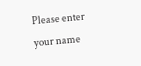Please enter your name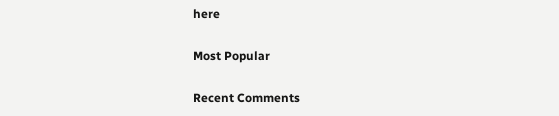here

Most Popular

Recent Comments